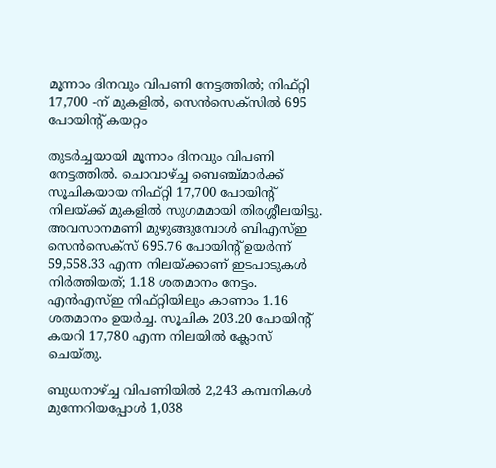മൂന്നാം ദിനവും വിപണി നേട്ടത്തില്‍; നിഫ്റ്റി 17,700 -ന് മുകളില്‍, സെന്‍സെക്‌സില്‍ 695 പോയിന്റ് കയറ്റം

തുടര്‍ച്ചയായി മൂന്നാം ദിനവും വിപണി നേട്ടത്തില്‍. ചൊവാഴ്ച്ച ബെഞ്ച്മാര്‍ക്ക് സൂചികയായ നിഫ്റ്റി 17,700 പോയിന്റ് നിലയ്ക്ക് മുകളില്‍ സുഗമമായി തിരശ്ശീലയിട്ടു. അവസാനമണി മുഴുങ്ങുമ്പോള്‍ ബിഎസ്ഇ സെന്‍സെക്‌സ് 695.76 പോയിന്റ് ഉയര്‍ന്ന് 59,558.33 എന്ന നിലയ്ക്കാണ് ഇടപാടുകള്‍ നിര്‍ത്തിയത്; 1.18 ശതമാനം നേട്ടം. എന്‍എസ്ഇ നിഫ്റ്റിയിലും കാണാം 1.16 ശതമാനം ഉയര്‍ച്ച. സൂചിക 203.20 പോയിന്റ് കയറി 17,780 എന്ന നിലയില്‍ ക്ലോസ് ചെയ്തു.

ബുധനാഴ്ച്ച വിപണിയില്‍ 2,243 കമ്പനികള്‍ മുന്നേറിയപ്പോള്‍ 1,038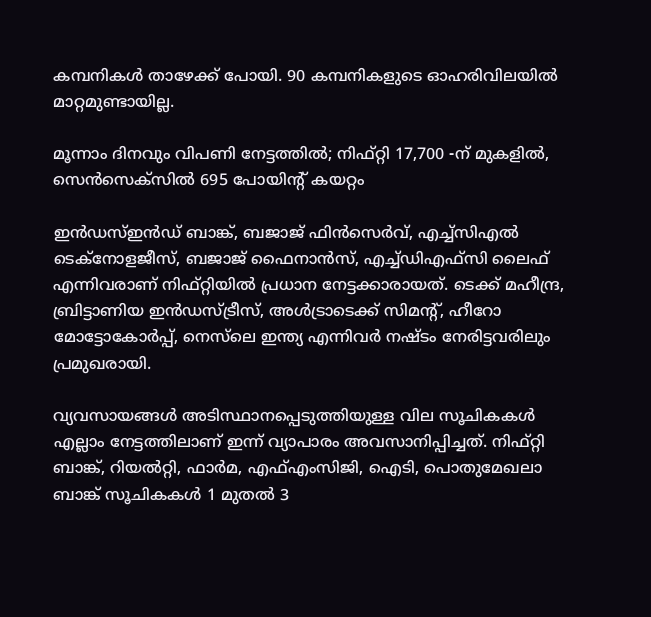കമ്പനികള്‍ താഴേക്ക് പോയി. 90 കമ്പനികളുടെ ഓഹരിവിലയില്‍ മാറ്റമുണ്ടായില്ല.

മൂന്നാം ദിനവും വിപണി നേട്ടത്തില്‍; നിഫ്റ്റി 17,700 -ന് മുകളില്‍, സെന്‍സെക്‌സില്‍ 695 പോയിന്റ് കയറ്റം

ഇന്‍ഡസ്ഇന്‍ഡ് ബാങ്ക്, ബജാജ് ഫിന്‍സെര്‍വ്, എച്ച്‌സിഎല്‍ ടെക്‌നോളജീസ്, ബജാജ് ഫൈനാന്‍സ്, എച്ച്ഡിഎഫ്‌സി ലൈഫ് എന്നിവരാണ് നിഫ്റ്റിയില്‍ പ്രധാന നേട്ടക്കാരായത്. ടെക്ക് മഹീന്ദ്ര, ബ്രിട്ടാണിയ ഇന്‍ഡസ്ട്രീസ്, അള്‍ട്രാടെക്ക് സിമന്റ്, ഹീറോ മോട്ടോകോര്‍പ്പ്, നെസ്‌ലെ ഇന്ത്യ എന്നിവര്‍ നഷ്ടം നേരിട്ടവരിലും പ്രമുഖരായി.

വ്യവസായങ്ങള്‍ അടിസ്ഥാനപ്പെടുത്തിയുള്ള വില സൂചികകള്‍ എല്ലാം നേട്ടത്തിലാണ് ഇന്ന് വ്യാപാരം അവസാനിപ്പിച്ചത്. നിഫ്റ്റി ബാങ്ക്, റിയല്‍റ്റി, ഫാര്‍മ, എഫ്എംസിജി, ഐടി, പൊതുമേഖലാ ബാങ്ക് സൂചികകള്‍ 1 മുതല്‍ 3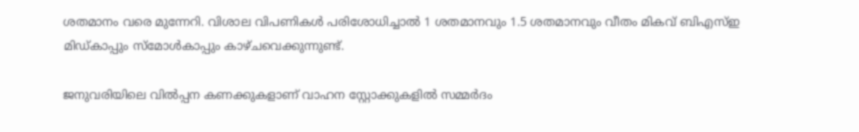ശതമാനം വരെ മുന്നേറി. വിശാല വിപണികള്‍ പരിശോധിച്ചാല്‍ 1 ശതമാനവും 1.5 ശതമാനവും വീതം മികവ് ബിഎസ്ഇ മിഡ്കാപ്പും സ്‌മോള്‍കാപ്പും കാഴ്ചവെക്കുന്നുണ്ട്.

ജനുവരിയിലെ വില്‍പ്പന കണക്കുകളാണ് വാഹന സ്റ്റോക്കുകളില്‍ സമ്മര്‍ദം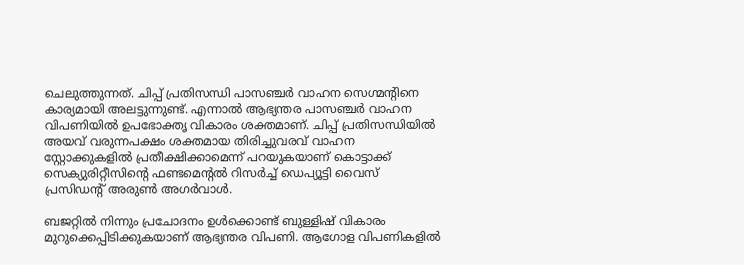ചെലുത്തുന്നത്. ചിപ്പ് പ്രതിസന്ധി പാസഞ്ചര്‍ വാഹന സെഗ്മന്റിനെ കാര്യമായി അലട്ടുന്നുണ്ട്. എന്നാല്‍ ആഭ്യന്തര പാസഞ്ചര്‍ വാഹന വിപണിയില്‍ ഉപഭോക്തൃ വികാരം ശക്തമാണ്. ചിപ്പ് പ്രതിസന്ധിയില്‍ അയവ് വരുന്നപക്ഷം ശക്തമായ തിരിച്ചുവരവ് വാഹന സ്റ്റോക്കുകളിൽ പ്രതീക്ഷിക്കാമെന്ന് പറയുകയാണ് കൊട്ടാക്ക് സെക്യുരിറ്റീസിന്റെ ഫണ്ടമെന്റല്‍ റിസര്‍ച്ച് ഡെപ്യൂട്ടി വൈസ് പ്രസിഡന്റ് അരുണ്‍ അഗര്‍വാള്‍.

ബജറ്റില്‍ നിന്നും പ്രചോദനം ഉള്‍ക്കൊണ്ട് ബുള്ളിഷ് വികാരം മുറുക്കെപ്പിടിക്കുകയാണ് ആഭ്യന്തര വിപണി. ആഗോള വിപണികളില്‍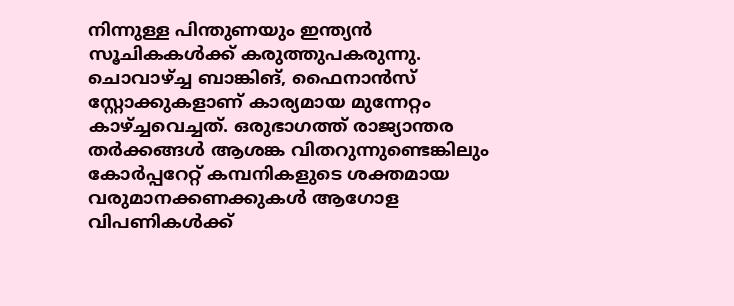നിന്നുള്ള പിന്തുണയും ഇന്ത്യന്‍ സൂചികകള്‍ക്ക് കരുത്തുപകരുന്നു. ചൊവാഴ്ച്ച ബാങ്കിങ്, ഫൈനാന്‍സ് സ്റ്റോക്കുകളാണ് കാര്യമായ മുന്നേറ്റം കാഴ്ച്ചവെച്ചത്. ഒരുഭാഗത്ത് രാജ്യാന്തര തര്‍ക്കങ്ങള്‍ ആശങ്ക വിതറുന്നുണ്ടെങ്കിലും കോര്‍പ്പറേറ്റ് കമ്പനികളുടെ ശക്തമായ വരുമാനക്കണക്കുകള്‍ ആഗോള വിപണികള്‍ക്ക്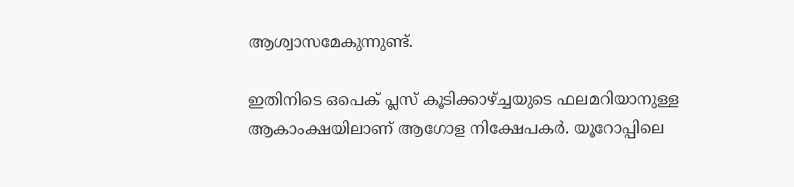ആശ്വാസമേകുന്നുണ്ട്.

ഇതിനിടെ ഒപെക് പ്ലസ് കൂടിക്കാഴ്ച്ചയുടെ ഫലമറിയാനുള്ള ആകാംക്ഷയിലാണ് ആഗോള നിക്ഷേപകര്‍. യൂറോപ്പിലെ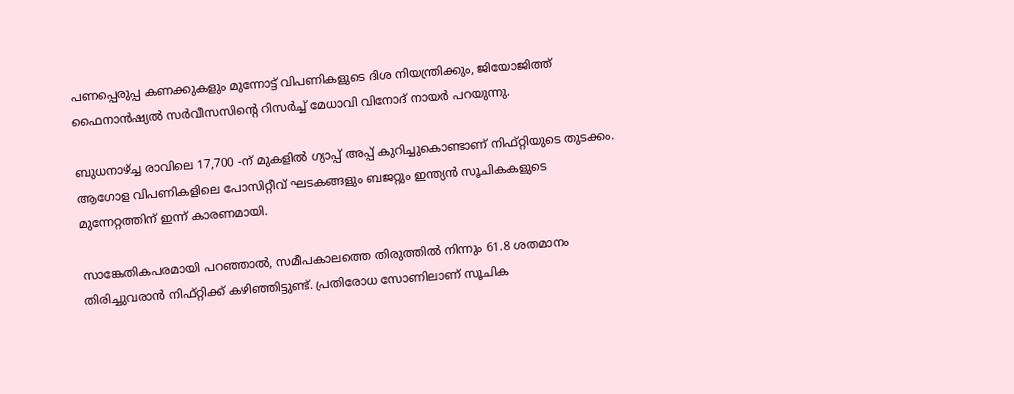പണപ്പെരുപ്പ കണക്കുകളും മുന്നോട്ട് വിപണികളുടെ ദിശ നിയന്ത്രിക്കും, ജിയോജിത്ത് ഫൈനാന്‍ഷ്യല്‍ സര്‍വീസസിന്റെ റിസര്‍ച്ച് മേധാവി വിനോദ് നായര്‍ പറയുന്നു.

ബുധനാഴ്ച്ച രാവിലെ 17,700 -ന് മുകളില്‍ ഗ്യാപ്പ് അപ്പ് കുറിച്ചുകൊണ്ടാണ് നിഫ്റ്റിയുടെ തുടക്കം. ആഗോള വിപണികളിലെ പോസിറ്റീവ് ഘടകങ്ങളും ബജറ്റും ഇന്ത്യന്‍ സൂചികകളുടെ മുന്നേറ്റത്തിന് ഇന്ന് കാരണമായി.

സാങ്കേതികപരമായി പറഞ്ഞാല്‍, സമീപകാലത്തെ തിരുത്തില്‍ നിന്നും 61.8 ശതമാനം തിരിച്ചുവരാന്‍ നിഫ്റ്റിക്ക് കഴിഞ്ഞിട്ടുണ്ട്. പ്രതിരോധ സോണിലാണ് സൂചിക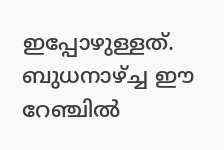ഇപ്പോഴുള്ളത്. ബുധനാഴ്ച്ച ഈ റേഞ്ചില്‍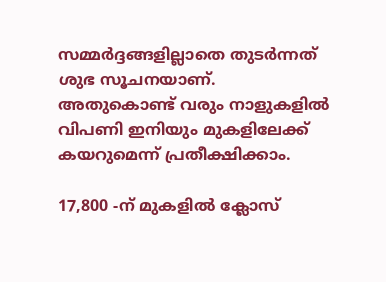സമ്മര്‍ദ്ദങ്ങളില്ലാതെ തുടര്‍ന്നത് ശുഭ സൂചനയാണ്. അതുകൊണ്ട് വരും നാളുകളില്‍ വിപണി ഇനിയും മുകളിലേക്ക് കയറുമെന്ന് പ്രതീക്ഷിക്കാം.

17,800 -ന് മുകളില്‍ ക്ലോസ്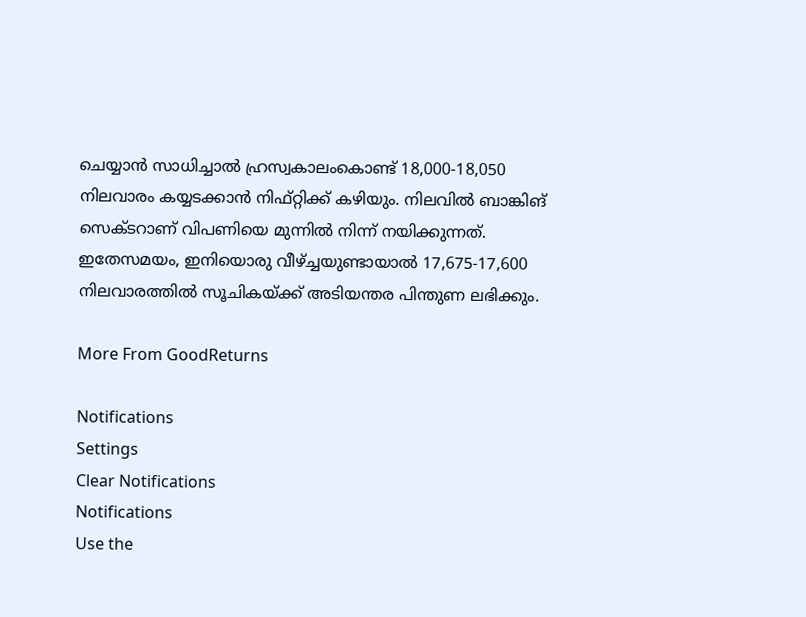ചെയ്യാന്‍ സാധിച്ചാല്‍ ഹ്രസ്വകാലംകൊണ്ട് 18,000-18,050 നിലവാരം കയ്യടക്കാന്‍ നിഫ്റ്റിക്ക് കഴിയും. നിലവില്‍ ബാങ്കിങ് സെക്ടറാണ് വിപണിയെ മുന്നില്‍ നിന്ന് നയിക്കുന്നത്. ഇതേസമയം, ഇനിയൊരു വീഴ്ച്ചയുണ്ടായാല്‍ 17,675-17,600 നിലവാരത്തില്‍ സൂചികയ്ക്ക് അടിയന്തര പിന്തുണ ലഭിക്കും.

More From GoodReturns

Notifications
Settings
Clear Notifications
Notifications
Use the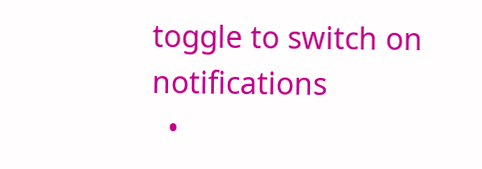toggle to switch on notifications
  •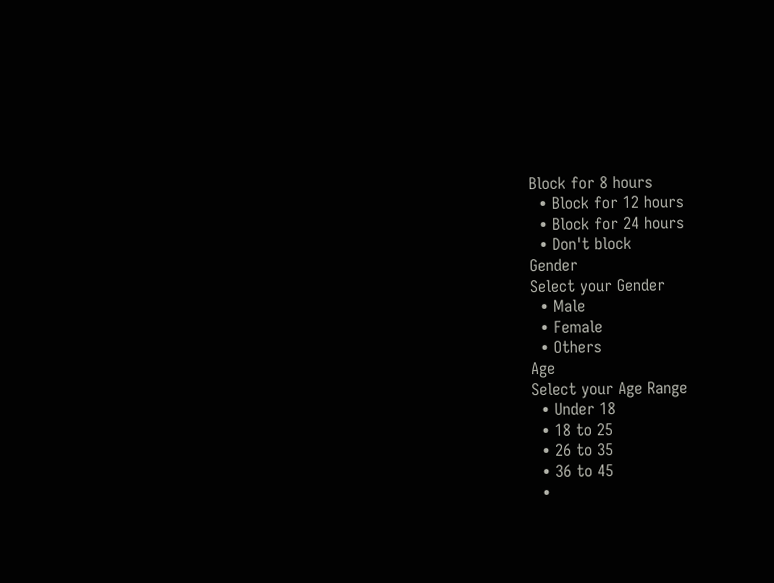Block for 8 hours
  • Block for 12 hours
  • Block for 24 hours
  • Don't block
Gender
Select your Gender
  • Male
  • Female
  • Others
Age
Select your Age Range
  • Under 18
  • 18 to 25
  • 26 to 35
  • 36 to 45
  •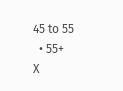45 to 55
  • 55+
X